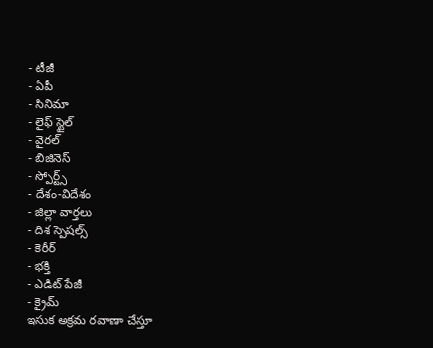- టీజీ
- ఏపీ
- సినిమా
- లైఫ్ స్టైల్
- వైరల్
- బిజినెస్
- స్పోర్ట్స్
- దేశం-విదేశం
- జిల్లా వార్తలు
- దిశ స్పెషల్స్
- కెరీర్
- భక్తి
- ఎడిట్ పేజీ
- క్రైమ్
ఇసుక అక్రమ రవాణా చేస్తూ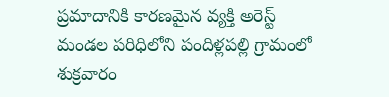ప్రమాదానికి కారణమైన వ్యక్తి అరెస్ట్
మండల పరిధిలోని పందిళ్లపల్లి గ్రామంలో శుక్రవారం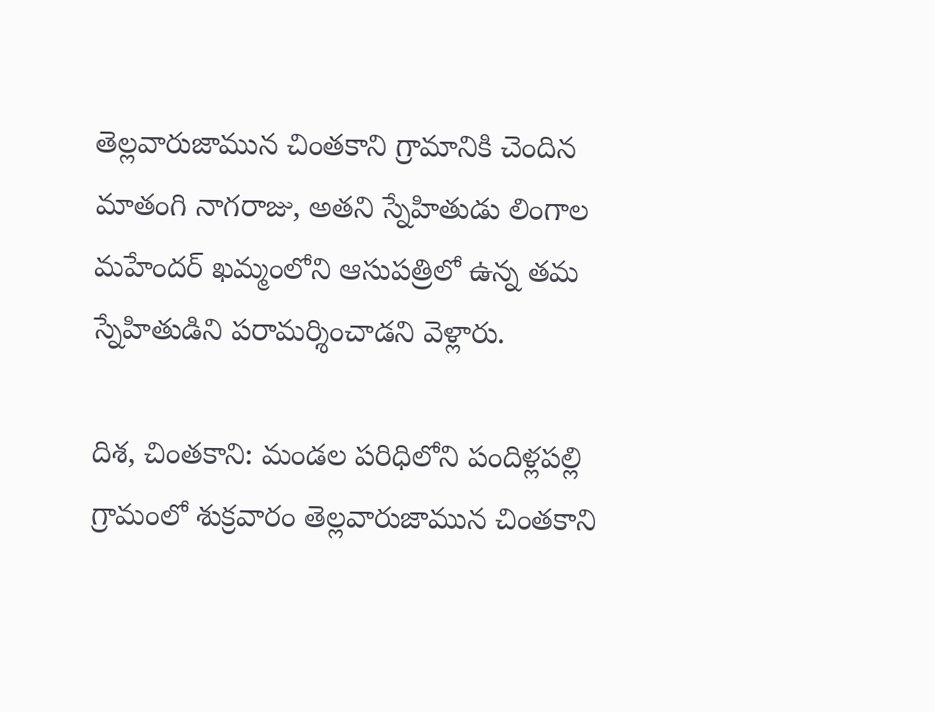తెల్లవారుజామున చింతకాని గ్రామానికి చెందిన మాతంగి నాగరాజు, అతని స్నేహితుడు లింగాల మహేందర్ ఖమ్మంలోని ఆసుపత్రిలో ఉన్న తమ స్నేహితుడిని పరామర్శించాడని వెళ్లారు.

దిశ, చింతకాని: మండల పరిధిలోని పందిళ్లపల్లి గ్రామంలో శుక్రవారం తెల్లవారుజామున చింతకాని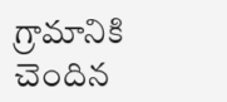గ్రామానికి చెందిన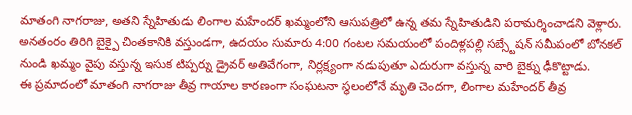మాతంగి నాగరాజు, అతని స్నేహితుడు లింగాల మహేందర్ ఖమ్మంలోని ఆసుపత్రిలో ఉన్న తమ స్నేహితుడిని పరామర్శించాడని వెళ్లారు. అనతంరం తిరిగి బైక్పై చింతకానికి వస్తుండగా, ఉదయం సుమారు 4:00 గంటల సమయంలో పందిళ్లపల్లి సబ్స్టేషన్ సమీపంలో బోనకల్ నుండి ఖమ్మం వైపు వస్తున్న ఇసుక టిప్పర్ను డ్రైవర్ అతివేగంగా, నిర్లక్ష్యంగా నడుపుతూ ఎదురుగా వస్తున్న వారి బైక్ను ఢీకొట్టాడు.
ఈ ప్రమాదంలో మాతంగి నాగరాజు తీవ్ర గాయాల కారణంగా సంఘటనా స్థలంలోనే మృతి చెందగా, లింగాల మహేందర్ తీవ్ర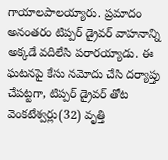గాయాలపాలయ్యారు. ప్రమాదం అనంతరం టిప్పర్ డ్రైవర్ వాహనాన్ని అక్కడే వదిలేసి పరారయ్యాడు. ఈ ఘటనపై కేసు నమోదు చేసి దర్యాప్తు చేపట్టగా, టిప్పర్ డ్రైవర్ తోట వెంకటేశ్వర్లు(32) వృత్తి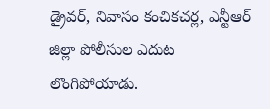డ్రైవర్, నివాసం కంచికచర్ల, ఎన్టీఆర్ జిల్లా పోలీసుల ఎదుట లొంగిపోయాడు.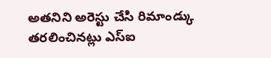అతనిని అరెస్టు చేసి రిమాండ్కు తరలించినట్లు ఎస్ఐ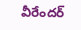వీరేందర్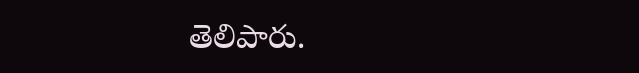తెలిపారు.